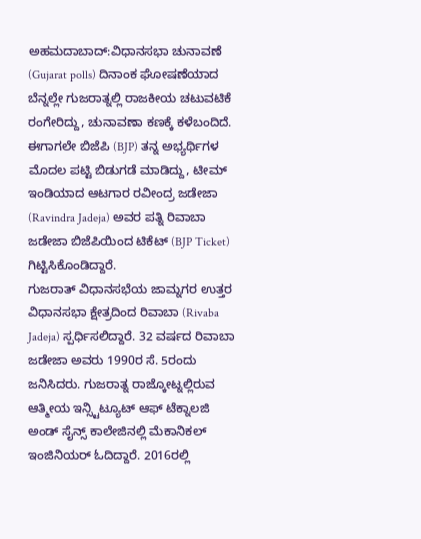ಅಹಮದಾಬಾದ್:ವಿಧಾನಸಭಾ ಚುನಾವಣೆ (Gujarat polls) ದಿನಾಂಕ ಘೋಷಣೆಯಾದ ಬೆನ್ನಲ್ಲೇ ಗುಜರಾತ್ನಲ್ಲಿ ರಾಜಕೀಯ ಚಟುವಟಿಕೆ ರಂಗೇರಿದ್ದು, ಚುನಾವಣಾ ಕಣಕ್ಕೆ ಕಳೆಬಂದಿದೆ. ಈಗಾಗಲೇ ಬಿಜೆಪಿ (BJP) ತನ್ನ ಅಭ್ಯರ್ಥಿಗಳ ಮೊದಲ ಪಟ್ಟಿ ಬಿಡುಗಡೆ ಮಾಡಿದ್ದು, ಟೀಮ್ ಇಂಡಿಯಾದ ಆಟಗಾರ ರವೀಂದ್ರ ಜಡೇಜಾ (Ravindra Jadeja) ಅವರ ಪತ್ನಿ ರಿವಾಬಾ ಜಡೇಜಾ ಬಿಜೆಪಿಯಿಂದ ಟಿಕೆಟ್ (BJP Ticket) ಗಿಟ್ಟಿಸಿಕೊಂಡಿದ್ದಾರೆ.
ಗುಜರಾತ್ ವಿಧಾನಸಭೆಯ ಜಾಮ್ನಗರ ಉತ್ತರ ವಿಧಾನಸಭಾ ಕ್ಷೇತ್ರದಿಂದ ರಿವಾಬಾ (Rivaba Jadeja) ಸ್ಪರ್ಧಿಸಲಿದ್ದಾರೆ. 32 ವರ್ಷದ ರಿವಾಬಾ ಜಡೇಜಾ ಅವರು 1990ರ ಸೆ. 5ರಂದು ಜನಿಸಿದರು. ಗುಜರಾತ್ನ ರಾಜ್ಕೋಟ್ನಲ್ಲಿರುವ ಆತ್ಮೀಯ ಇನ್ಸ್ಟಿಟ್ಯೂಟ್ ಆಫ್ ಟೆಕ್ನಾಲಜಿ ಅಂಡ್ ಸೈನ್ಸ್ ಕಾಲೇಜಿನಲ್ಲಿ ಮೆಕಾನಿಕಲ್ ಇಂಜಿನಿಯರ್ ಓದಿದ್ದಾರೆ. 2016ರಲ್ಲಿ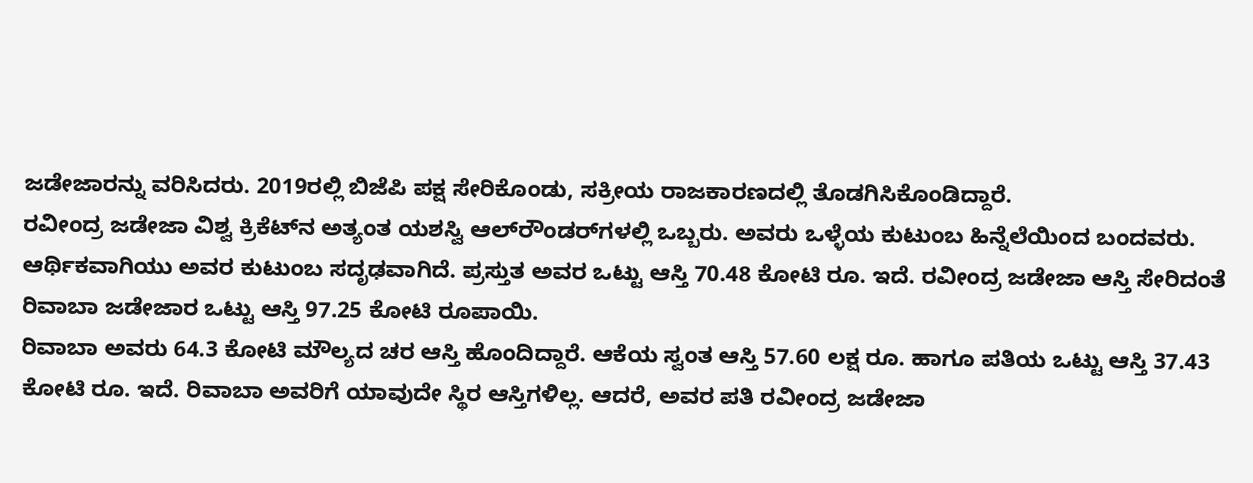ಜಡೇಜಾರನ್ನು ವರಿಸಿದರು. 2019ರಲ್ಲಿ ಬಿಜೆಪಿ ಪಕ್ಷ ಸೇರಿಕೊಂಡು, ಸಕ್ರೀಯ ರಾಜಕಾರಣದಲ್ಲಿ ತೊಡಗಿಸಿಕೊಂಡಿದ್ದಾರೆ.
ರವೀಂದ್ರ ಜಡೇಜಾ ವಿಶ್ವ ಕ್ರಿಕೆಟ್‌ನ ಅತ್ಯಂತ ಯಶಸ್ವಿ ಆಲ್‌ರೌಂಡರ್‌ಗಳಲ್ಲಿ ಒಬ್ಬರು. ಅವರು ಒಳ್ಳೆಯ ಕುಟುಂಬ ಹಿನ್ನೆಲೆಯಿಂದ ಬಂದವರು. ಆರ್ಥಿಕವಾಗಿಯು ಅವರ ಕುಟುಂಬ ಸದೃಢವಾಗಿದೆ. ಪ್ರಸ್ತುತ ಅವರ ಒಟ್ಟು ಆಸ್ತಿ 70.48 ಕೋಟಿ ರೂ. ಇದೆ. ರವೀಂದ್ರ ಜಡೇಜಾ ಆಸ್ತಿ ಸೇರಿದಂತೆ ರಿವಾಬಾ ಜಡೇಜಾರ ಒಟ್ಟು ಆಸ್ತಿ 97.25 ಕೋಟಿ ರೂಪಾಯಿ.
ರಿವಾಬಾ ಅವರು 64.3 ಕೋಟಿ ಮೌಲ್ಯದ ಚರ ಆಸ್ತಿ ಹೊಂದಿದ್ದಾರೆ. ಆಕೆಯ ಸ್ವಂತ ಆಸ್ತಿ 57.60 ಲಕ್ಷ ರೂ. ಹಾಗೂ ಪತಿಯ ಒಟ್ಟು ಆಸ್ತಿ 37.43 ಕೋಟಿ ರೂ. ಇದೆ. ರಿವಾಬಾ ಅವರಿಗೆ ಯಾವುದೇ ಸ್ಥಿರ ಆಸ್ತಿಗಳಿಲ್ಲ. ಆದರೆ, ಅವರ ಪತಿ ರವೀಂದ್ರ ಜಡೇಜಾ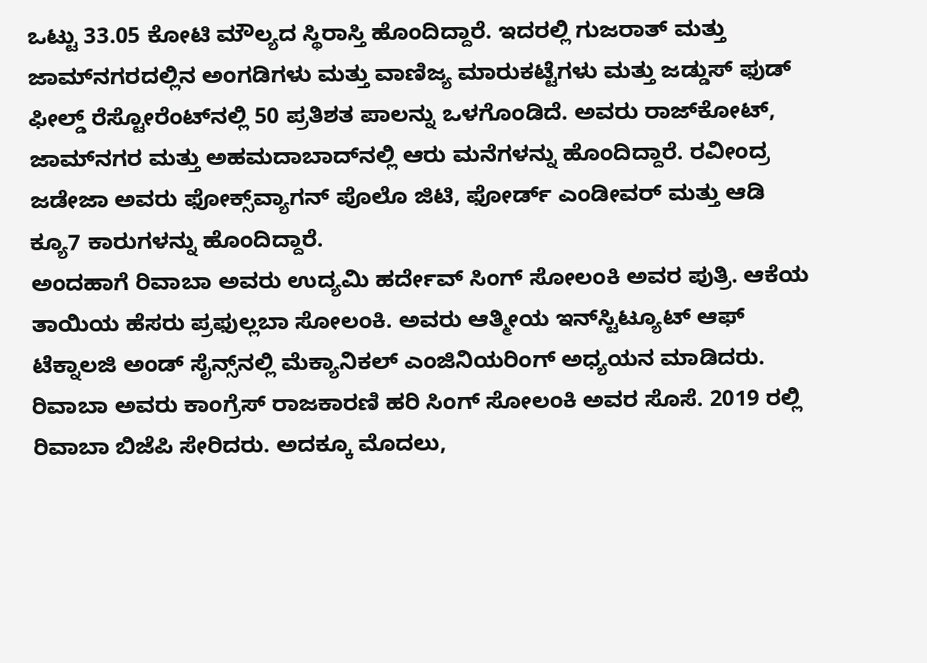ಒಟ್ಟು 33.05 ಕೋಟಿ ಮೌಲ್ಯದ ಸ್ಥಿರಾಸ್ತಿ ಹೊಂದಿದ್ದಾರೆ. ಇದರಲ್ಲಿ ಗುಜರಾತ್ ಮತ್ತು ಜಾಮ್‌ನಗರದಲ್ಲಿನ ಅಂಗಡಿಗಳು ಮತ್ತು ವಾಣಿಜ್ಯ ಮಾರುಕಟ್ಟೆಗಳು ಮತ್ತು ಜಡ್ಡುಸ್ ಫುಡ್ ಫೀಲ್ಡ್ ರೆಸ್ಟೋರೆಂಟ್‌ನಲ್ಲಿ 50 ಪ್ರತಿಶತ ಪಾಲನ್ನು ಒಳಗೊಂಡಿದೆ. ಅವರು ರಾಜ್‌ಕೋಟ್, ಜಾಮ್‌ನಗರ ಮತ್ತು ಅಹಮದಾಬಾದ್‌ನಲ್ಲಿ ಆರು ಮನೆಗಳನ್ನು ಹೊಂದಿದ್ದಾರೆ. ರವೀಂದ್ರ ಜಡೇಜಾ ಅವರು ಫೋಕ್ಸ್‌ವ್ಯಾಗನ್ ಪೊಲೊ ಜಿಟಿ, ಫೋರ್ಡ್ ಎಂಡೀವರ್ ಮತ್ತು ಆಡಿ ಕ್ಯೂ7 ಕಾರುಗಳನ್ನು ಹೊಂದಿದ್ದಾರೆ.
ಅಂದಹಾಗೆ ರಿವಾಬಾ ಅವರು ಉದ್ಯಮಿ ಹರ್ದೇವ್ ಸಿಂಗ್ ಸೋಲಂಕಿ ಅವರ ಪುತ್ರಿ. ಆಕೆಯ ತಾಯಿಯ ಹೆಸರು ಪ್ರಫುಲ್ಲಬಾ ಸೋಲಂಕಿ. ಅವರು ಆತ್ಮೀಯ ಇನ್‌ಸ್ಟಿಟ್ಯೂಟ್ ಆಫ್ ಟೆಕ್ನಾಲಜಿ ಅಂಡ್ ಸೈನ್ಸ್‌ನಲ್ಲಿ ಮೆಕ್ಯಾನಿಕಲ್ ಎಂಜಿನಿಯರಿಂಗ್ ಅಧ್ಯಯನ ಮಾಡಿದರು. ರಿವಾಬಾ ಅವರು ಕಾಂಗ್ರೆಸ್ ರಾಜಕಾರಣಿ ಹರಿ ಸಿಂಗ್ ಸೋಲಂಕಿ ಅವರ ಸೊಸೆ. 2019 ರಲ್ಲಿ ರಿವಾಬಾ ಬಿಜೆಪಿ ಸೇರಿದರು. ಅದಕ್ಕೂ ಮೊದಲು,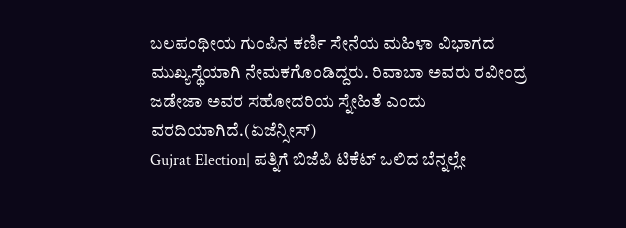ಬಲಪಂಥೀಯ ಗುಂಪಿನ ಕರ್ಣಿ ಸೇನೆಯ ಮಹಿಳಾ ವಿಭಾಗದ ಮುಖ್ಯಸ್ಥೆಯಾಗಿ ನೇಮಕಗೊಂಡಿದ್ದರು. ರಿವಾಬಾ ಅವರು ರವೀಂದ್ರ ಜಡೇಜಾ ಅವರ ಸಹೋದರಿಯ ಸ್ನೇಹಿತೆ ಎಂದು ವರದಿಯಾಗಿದೆ.(ಏಜೆನ್ಸೀಸ್)
Gujrat Election| ಪತ್ನಿಗೆ ಬಿಜೆಪಿ ಟಿಕೆಟ್ ಒಲಿದ ಬೆನ್ನಲ್ಲೇ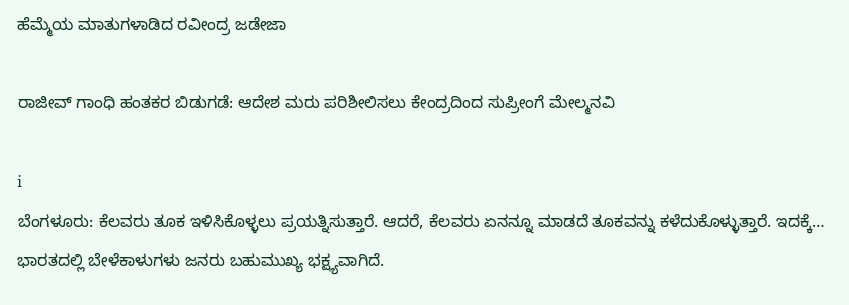ಹೆಮ್ಮೆಯ ಮಾತುಗಳಾಡಿದ ರವೀಂದ್ರ ಜಡೇಜಾ

ರಾಜೀವ್ ಗಾಂಧಿ ಹಂತಕರ ಬಿಡುಗಡೆ: ಆದೇಶ ಮರು ಪರಿಶೀಲಿಸಲು ಕೇಂದ್ರದಿಂದ ಸುಪ್ರೀಂಗೆ ಮೇಲ್ಮನವಿ

i
ಬೆಂಗಳೂರು: ಕೆಲವರು ತೂಕ ಇಳಿಸಿಕೊಳ್ಳಲು ಪ್ರಯತ್ನಿಸುತ್ತಾರೆ. ಆದರೆ, ಕೆಲವರು ಏನನ್ನೂ ಮಾಡದೆ ತೂಕವನ್ನು ಕಳೆದುಕೊಳ್ಳುತ್ತಾರೆ. ಇದಕ್ಕೆ…
ಭಾರತದಲ್ಲಿ ಬೇಳೆಕಾಳುಗಳು ಜನರು ಬಹುಮುಖ್ಯ ಭಕ್ಷ್ಯವಾಗಿದೆ.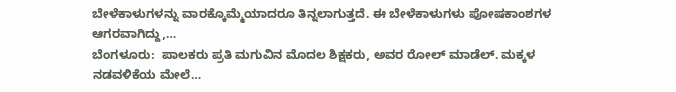ಬೇಳೆಕಾಳುಗಳನ್ನು ವಾರಕ್ಕೊಮ್ಮೆಯಾದರೂ ತಿನ್ನಲಾಗುತ್ತದೆ. ಈ ಬೇಳೆಕಾಳುಗಳು ಪೋಷಕಾಂಶಗಳ ಆಗರವಾಗಿದ್ದು,…
ಬೆಂಗಳೂರು:  ಪಾಲಕರು ಪ್ರತಿ ಮಗುವಿನ ಮೊದಲ ಶಿಕ್ಷಕರು, ಅವರ ರೋಲ್ ಮಾಡೆಲ್. ಮಕ್ಕಳ ನಡವಳಿಕೆಯ ಮೇಲೆ…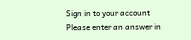Sign in to your account
Please enter an answer in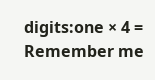digits:one × 4 =
Remember me